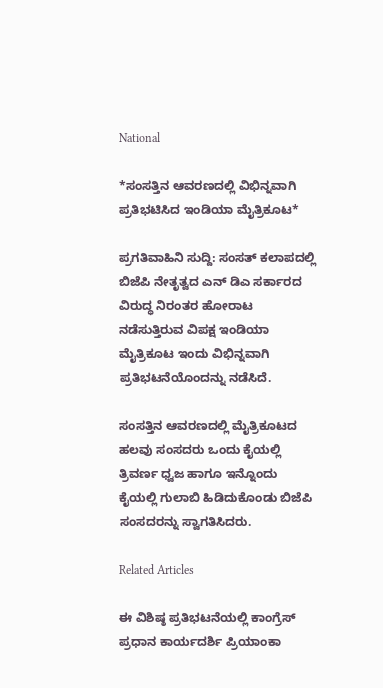National

*ಸಂಸತ್ತಿನ ಆವರಣದಲ್ಲಿ ವಿಭಿನ್ನವಾಗಿ ಪ್ರತಿಭಟಿಸಿದ ಇಂಡಿಯಾ ಮೈತ್ರಿಕೂಟ*

ಪ್ರಗತಿವಾಹಿನಿ ಸುದ್ದಿ: ಸಂಸತ್ ಕಲಾಪದಲ್ಲಿ ಬಿಜೆಪಿ ನೇತೃತ್ವದ ಎನ್ ಡಿಎ ಸರ್ಕಾರದ ವಿರುದ್ಧ ನಿರಂತರ ಹೋರಾಟ ನಡೆಸುತ್ತಿರುವ ವಿಪಕ್ಷ ಇಂಡಿಯಾ ಮೈತ್ರಿಕೂಟ ಇಂದು ವಿಭಿನ್ನವಾಗಿ ಪ್ರತಿಭಟನೆಯೊಂದನ್ನು ನಡೆಸಿದೆ.

ಸಂಸತ್ತಿನ ಆವರಣದಲ್ಲಿ ಮೈತ್ರಿಕೂಟದ ಹಲವು ಸಂಸದರು ಒಂದು ಕೈಯಲ್ಲಿ ತ್ರಿವರ್ಣ ಧ್ವಜ ಹಾಗೂ ಇನ್ನೊಂದು ಕೈಯಲ್ಲಿ ಗುಲಾಬಿ ಹಿಡಿದುಕೊಂಡು ಬಿಜೆಪಿ ಸಂಸದರನ್ನು ಸ್ವಾಗತಿಸಿದರು.

Related Articles

ಈ ವಿಶಿಷ್ಠ ಪ್ರತಿಭಟನೆಯಲ್ಲಿ ಕಾಂಗ್ರೆಸ್ ಪ್ರಧಾನ ಕಾರ್ಯದರ್ಶಿ ಪ್ರಿಯಾಂಕಾ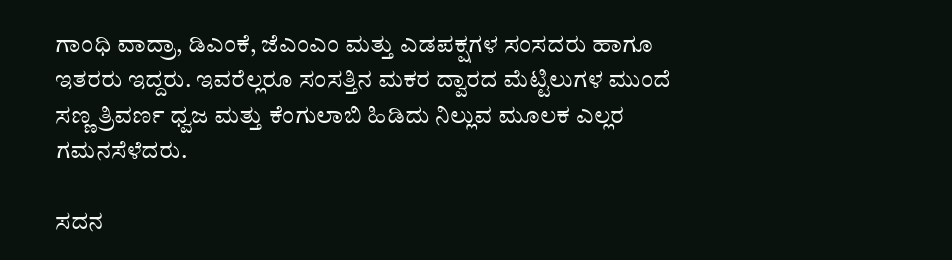ಗಾಂಧಿ ವಾದ್ರಾ, ಡಿಎಂಕೆ, ಜೆಎಂಎಂ ಮತ್ತು ಎಡಪಕ್ಷಗಳ ಸಂಸದರು ಹಾಗೂ ಇತರರು ಇದ್ದರು. ಇವರೆಲ್ಲರೂ ಸಂಸತ್ತಿನ ಮಕರ ದ್ವಾರದ ಮೆಟ್ಟಿಲುಗಳ ಮುಂದೆ ಸಣ್ಣ ತ್ರಿವರ್ಣ ಧ್ವಜ ಮತ್ತು ಕೆಂಗುಲಾಬಿ ಹಿಡಿದು ನಿಲ್ಲುವ ಮೂಲಕ ಎಲ್ಲರ ಗಮನಸೆಳೆದರು.

ಸದನ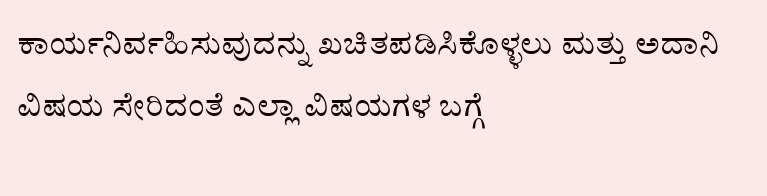ಕಾರ್ಯನಿರ್ವಹಿಸುವುದನ್ನು ಖಚಿತಪಡಿಸಿಕೊಳ್ಳಲು ಮತ್ತು ಅದಾನಿ ವಿಷಯ ಸೇರಿದಂತೆ ಎಲ್ಲಾ ವಿಷಯಗಳ ಬಗ್ಗೆ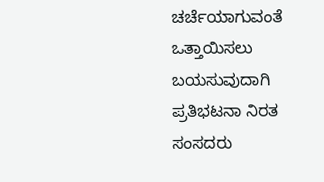ಚರ್ಚೆಯಾಗುವಂತೆ ಒತ್ತಾಯಿಸಲು ಬಯಸುವುದಾಗಿ ಪ್ರತಿಭಟನಾ ನಿರತ ಸಂಸದರು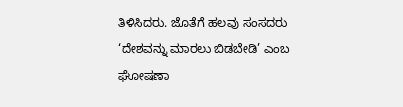ತಿಳಿಸಿದರು. ಜೊತೆಗೆ ಹಲವು ಸಂಸದರು ‘ದೇಶವನ್ನು ಮಾರಲು ಬಿಡಬೇಡಿ’ ಎಂಬ ಘೋಷಣಾ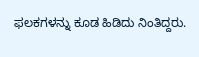ಫಲಕಗಳನ್ನು ಕೂಡ ಹಿಡಿದು ನಿಂತಿದ್ದರು.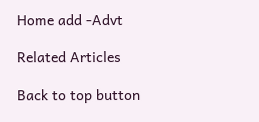Home add -Advt

Related Articles

Back to top button